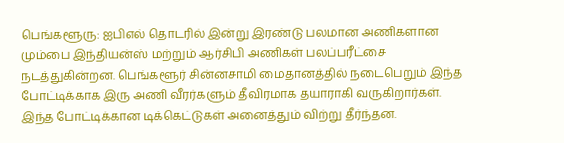பெங்களூரு: ஐபிஎல் தொடரில் இன்று இரண்டு பலமான அணிகளான மும்பை இந்தியன்ஸ் மற்றும் ஆர்சிபி அணிகள் பலப்பரீட்சை நடத்துகின்றன. பெங்களூர் சின்னசாமி மைதானத்தில் நடைபெறும் இந்த போட்டிக்காக இரு அணி வீரர்களும் தீவிரமாக தயாராகி வருகிறார்கள். இந்த போட்டிக்கான டிக்கெட்டுகள் அனைத்தும் விற்று தீர்ந்தன.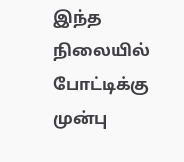இந்த நிலையில் போட்டிக்கு முன்பு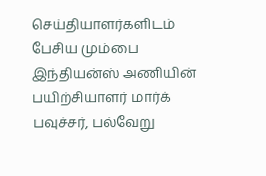செய்தியாளர்களிடம் பேசிய மும்பை இந்தியன்ஸ் அணியின் பயிற்சியாளர் மார்க் பவுச்சர், பல்வேறு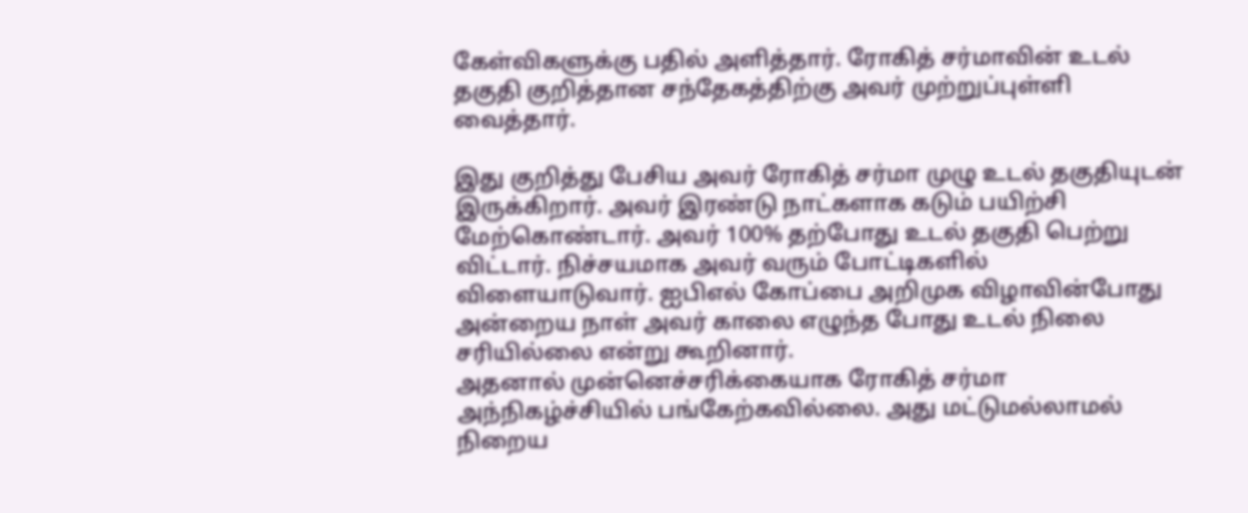கேள்விகளுக்கு பதில் அளித்தார். ரோகித் சர்மாவின் உடல் தகுதி குறித்தான சந்தேகத்திற்கு அவர் முற்றுப்புள்ளி வைத்தார்.

இது குறித்து பேசிய அவர் ரோகித் சர்மா முழு உடல் தகுதியுடன் இருக்கிறார். அவர் இரண்டு நாட்களாக கடும் பயிற்சி மேற்கொண்டார். அவர் 100% தற்போது உடல் தகுதி பெற்று விட்டார். நிச்சயமாக அவர் வரும் போட்டிகளில் விளையாடுவார். ஐபிஎல் கோப்பை அறிமுக விழாவின்போது அன்றைய நாள் அவர் காலை எழுந்த போது உடல் நிலை சரியில்லை என்று கூறினார்.
அதனால் முன்னெச்சரிக்கையாக ரோகித் சர்மா அந்நிகழ்ச்சியில் பங்கேற்கவில்லை. அது மட்டுமல்லாமல் நிறைய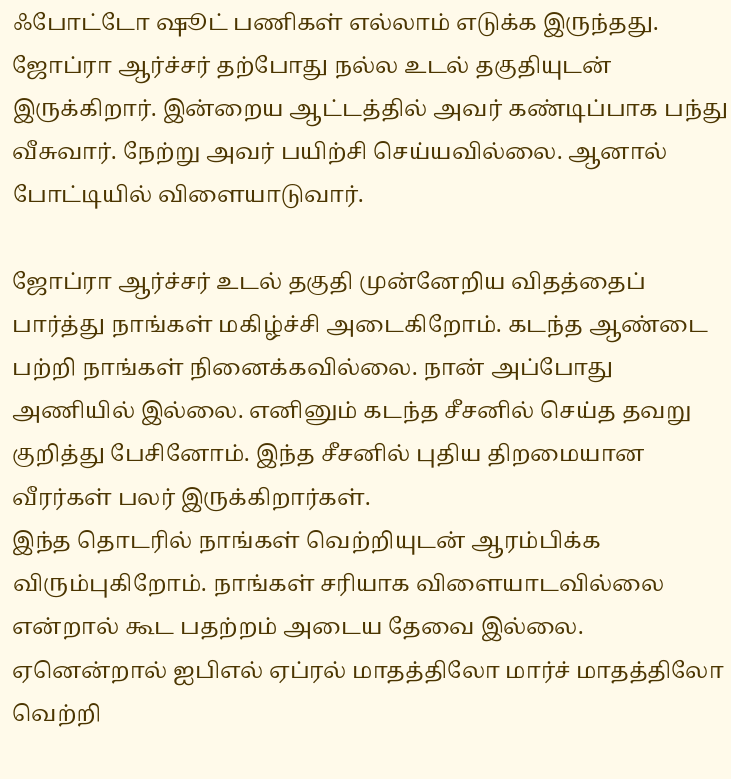ஃபோட்டோ ஷூட் பணிகள் எல்லாம் எடுக்க இருந்தது. ஜோப்ரா ஆர்ச்சர் தற்போது நல்ல உடல் தகுதியுடன் இருக்கிறார். இன்றைய ஆட்டத்தில் அவர் கண்டிப்பாக பந்து வீசுவார். நேற்று அவர் பயிற்சி செய்யவில்லை. ஆனால் போட்டியில் விளையாடுவார்.

ஜோப்ரா ஆர்ச்சர் உடல் தகுதி முன்னேறிய விதத்தைப் பார்த்து நாங்கள் மகிழ்ச்சி அடைகிறோம். கடந்த ஆண்டை பற்றி நாங்கள் நினைக்கவில்லை. நான் அப்போது அணியில் இல்லை. எனினும் கடந்த சீசனில் செய்த தவறு குறித்து பேசினோம். இந்த சீசனில் புதிய திறமையான வீரர்கள் பலர் இருக்கிறார்கள்.
இந்த தொடரில் நாங்கள் வெற்றியுடன் ஆரம்பிக்க விரும்புகிறோம். நாங்கள் சரியாக விளையாடவில்லை என்றால் கூட பதற்றம் அடைய தேவை இல்லை. ஏனென்றால் ஐபிஎல் ஏப்ரல் மாதத்திலோ மார்ச் மாதத்திலோ வெற்றி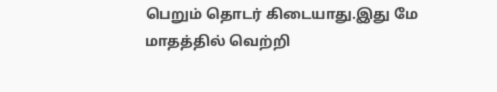பெறும் தொடர் கிடையாது.இது மே மாதத்தில் வெற்றி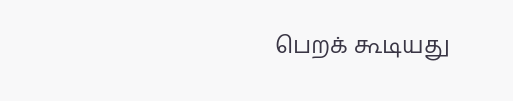பெறக் கூடியது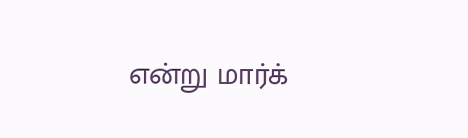என்று மார்க்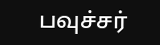பவுச்சர்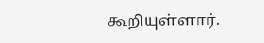கூறியுள்ளார்.